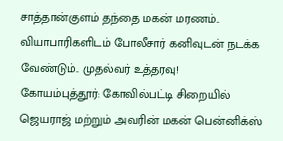சாத்தான்குளம் தந்தை மகன் மரணம்.. வியாபாரிகளிடம் போலீசார் கனிவுடன் நடக்க வேண்டும்.. முதல்வர் உத்தரவு!
கோயம்புத்தூர்: கோவில்பட்டி சிறையில் ஜெயராஜ் மற்றும் அவரின் மகன் பென்னிக்ஸ்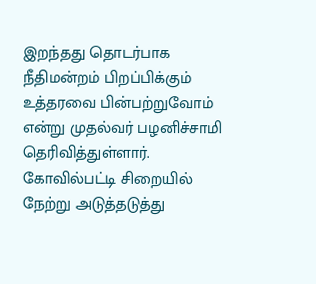இறந்தது தொடர்பாக நீதிமன்றம் பிறப்பிக்கும் உத்தரவை பின்பற்றுவோம் என்று முதல்வர் பழனிச்சாமி தெரிவித்துள்ளார்.
கோவில்பட்டி சிறையில் நேற்று அடுத்தடுத்து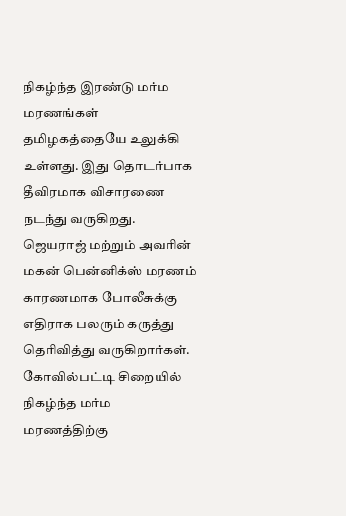நிகழ்ந்த இரண்டு மர்ம மரணங்கள் தமிழகத்தையே உலுக்கி உள்ளது. இது தொடர்பாக தீவிரமாக விசாரணை நடந்து வருகிறது.
ஜெயராஜ் மற்றும் அவரின் மகன் பென்னிக்ஸ் மரணம் காரணமாக போலீசுக்கு எதிராக பலரும் கருத்து தெரிவித்து வருகிறார்கள். கோவில்பட்டி சிறையில் நிகழ்ந்த மர்ம மரணத்திற்கு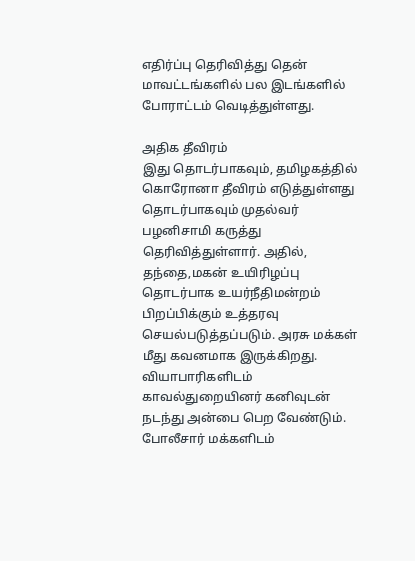எதிர்ப்பு தெரிவித்து தென் மாவட்டங்களில் பல இடங்களில் போராட்டம் வெடித்துள்ளது.

அதிக தீவிரம்
இது தொடர்பாகவும், தமிழகத்தில் கொரோனா தீவிரம் எடுத்துள்ளது தொடர்பாகவும் முதல்வர் பழனிசாமி கருத்து தெரிவித்துள்ளார். அதில், தந்தை,மகன் உயிரிழப்பு தொடர்பாக உயர்நீதிமன்றம் பிறப்பிக்கும் உத்தரவு செயல்படுத்தப்படும். அரசு மக்கள் மீது கவனமாக இருக்கிறது. வியாபாரிகளிடம் காவல்துறையினர் கனிவுடன் நடந்து அன்பை பெற வேண்டும். போலீசார் மக்களிடம்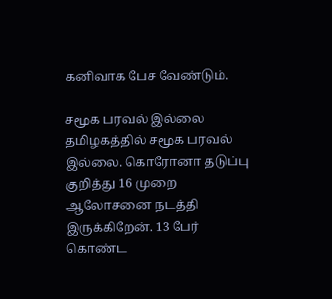கனிவாக பேச வேண்டும்.

சமூக பரவல் இல்லை
தமிழகத்தில் சமூக பரவல் இல்லை. கொரோனா தடுப்பு குறித்து 16 முறை ஆலோசனை நடத்தி இருக்கிறேன். 13 பேர் கொண்ட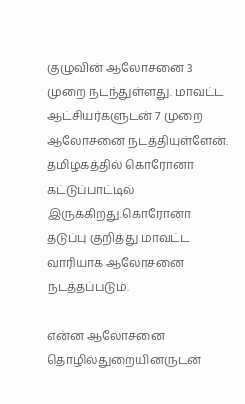குழுவின் ஆலோசனை 3 முறை நடந்துள்ளது. மாவட்ட ஆட்சியர்களுடன் 7 முறை ஆலோசனை நடத்தியுள்ளேன். தமிழகத்தில் கொரோனா கட்டுப்பாட்டில் இருக்கிறது.கொரோனா தடுப்பு குறித்து மாவட்ட வாரியாக ஆலோசனை நடத்தப்படும்.

என்ன ஆலோசனை
தொழில்துறையினருடன்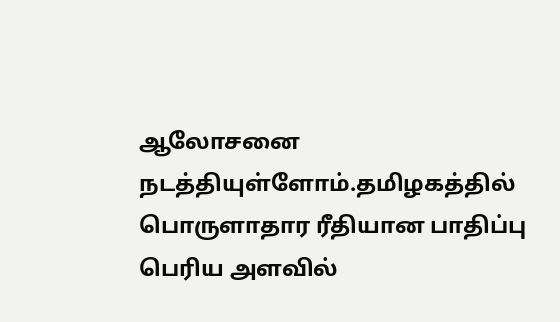ஆலோசனை நடத்தியுள்ளோம்.தமிழகத்தில் பொருளாதார ரீதியான பாதிப்பு பெரிய அளவில்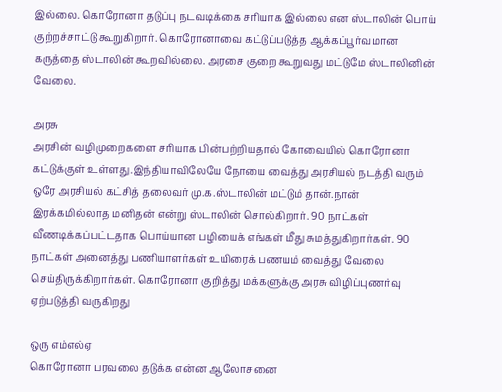இல்லை. கொரோனா தடுப்பு நடவடிக்கை சரியாக இல்லை என ஸ்டாலின் பொய் குற்றச்சாட்டு கூறுகிறார். கொரோனாவை கட்டுப்படுத்த ஆக்கப்பூர்வமான கருத்தை ஸ்டாலின் கூறவில்லை. அரசை குறை கூறுவது மட்டுமே ஸ்டாலினின் வேலை.

அரசு
அரசின் வழிமுறைகளை சரியாக பின்பற்றியதால் கோவையில் கொரோனா கட்டுக்குள் உள்ளது.இந்தியாவிலேயே நோயை வைத்து அரசியல் நடத்தி வரும் ஒரே அரசியல் கட்சித் தலைவர் மு.க.ஸ்டாலின் மட்டும் தான்.நான் இரக்கமில்லாத மனிதன் என்று ஸ்டாலின் சொல்கிறார். 90 நாட்கள் வீணடிக்கப்பட்டதாக பொய்யான பழியைக் எங்கள் மீது சுமத்துகிறார்கள். 90 நாட்கள் அனைத்து பணியாளர்கள் உயிரைக் பணயம் வைத்து வேலை செய்திருக்கிறார்கள். கொரோனா குறித்து மக்களுக்கு அரசு விழிப்புணர்வு ஏற்படுத்தி வருகிறது

ஒரு எம்எல்ஏ
கொரோனா பரவலை தடுக்க என்ன ஆலோசனை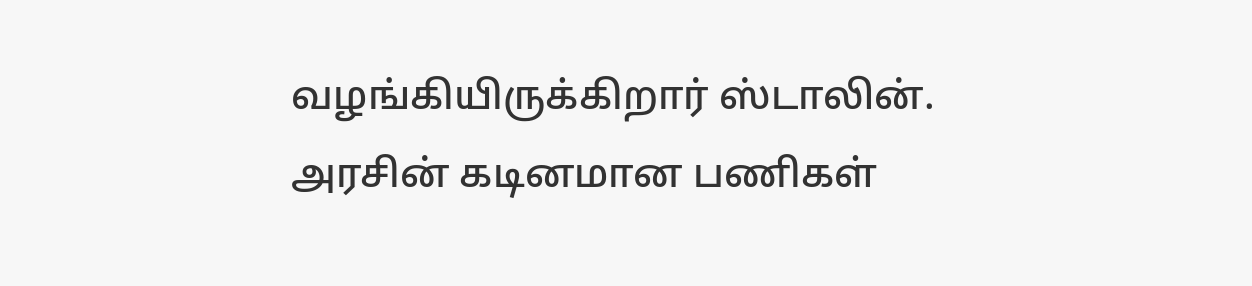வழங்கியிருக்கிறார் ஸ்டாலின். அரசின் கடினமான பணிகள்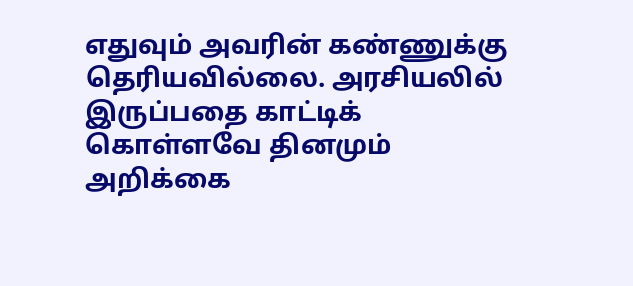எதுவும் அவரின் கண்ணுக்கு தெரியவில்லை. அரசியலில் இருப்பதை காட்டிக் கொள்ளவே தினமும் அறிக்கை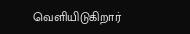வெளியிடுகிறார்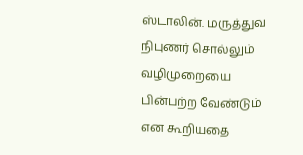ஸ்டாலின். மருத்துவ நிபுணர் சொல்லும் வழிமுறையை பின்பற்ற வேண்டும் என கூறியதை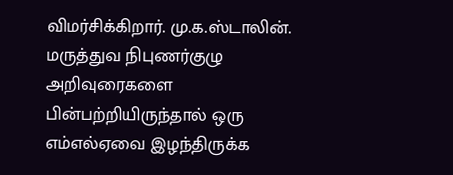விமர்சிக்கிறார். மு.க.ஸ்டாலின். மருத்துவ நிபுணர்குழு அறிவுரைகளை பின்பற்றியிருந்தால் ஒரு எம்எல்ஏவை இழந்திருக்க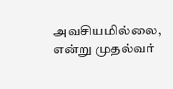அவசியமில்லை, என்று முதல்வர்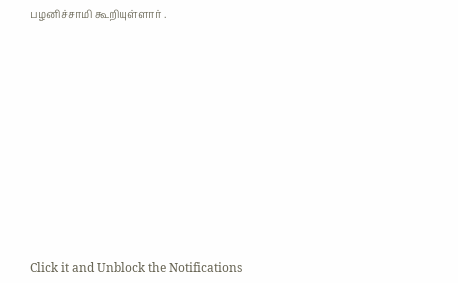பழனிச்சாமி கூறியுள்ளார் .












Click it and Unblock the Notifications